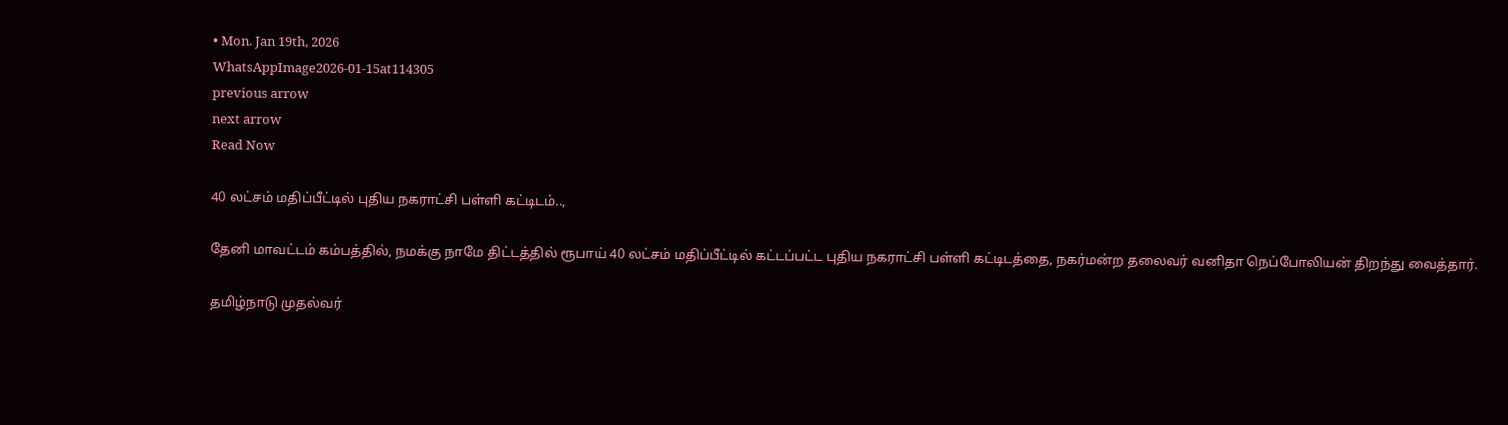• Mon. Jan 19th, 2026
WhatsAppImage2026-01-15at114305
previous arrow
next arrow
Read Now

40 லட்சம் மதிப்பீட்டில் புதிய நகராட்சி பள்ளி கட்டிடம்..,

தேனி மாவட்டம் கம்பத்தில், நமக்கு நாமே திட்டத்தில் ரூபாய் 40 லட்சம் மதிப்பீட்டில் கட்டப்பட்ட புதிய நகராட்சி பள்ளி கட்டிடத்தை, நகர்மன்ற தலைவர் வனிதா நெப்போலியன் திறந்து வைத்தார்.

தமிழ்நாடு முதல்வர்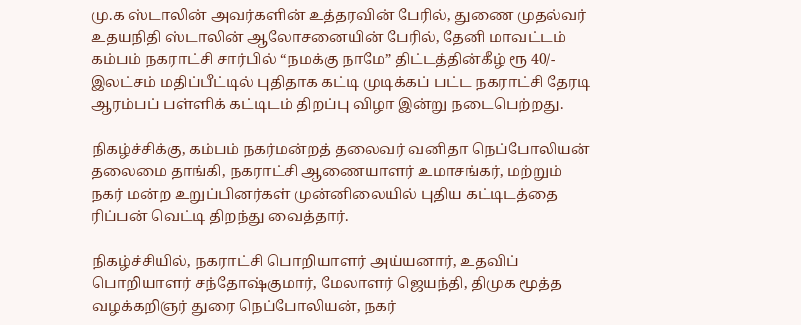மு.க ஸ்டாலின் அவர்களின் உத்தரவின் பேரில், துணை முதல்வர் உதயநிதி ஸ்டாலின் ஆலோசனையின் பேரில், தேனி மாவட்டம் கம்பம் நகராட்சி சார்பில் “நமக்கு நாமே” திட்டத்தின்கீழ் ரூ 40/- இலட்சம் மதிப்பீட்டில் புதிதாக கட்டி முடிக்கப் பட்ட நகராட்சி தேரடி ஆரம்பப் பள்ளிக் கட்டிடம் திறப்பு விழா இன்று நடைபெற்றது.

நிகழ்ச்சிக்கு, கம்பம் நகர்மன்றத் தலைவர் வனிதா நெப்போலியன் தலைமை தாங்கி, நகராட்சி ஆணையாளர் உமாசங்கர், மற்றும் நகர் மன்ற உறுப்பினர்கள் முன்னிலையில் புதிய கட்டிடத்தை ரிப்பன் வெட்டி திறந்து வைத்தார்.

நிகழ்ச்சியில், நகராட்சி பொறியாளர் அய்யனார், உதவிப் பொறியாளர் சந்தோஷ்குமார், மேலாளர் ஜெயந்தி, திமுக மூத்த வழக்கறிஞர் துரை நெப்போலியன், நகர்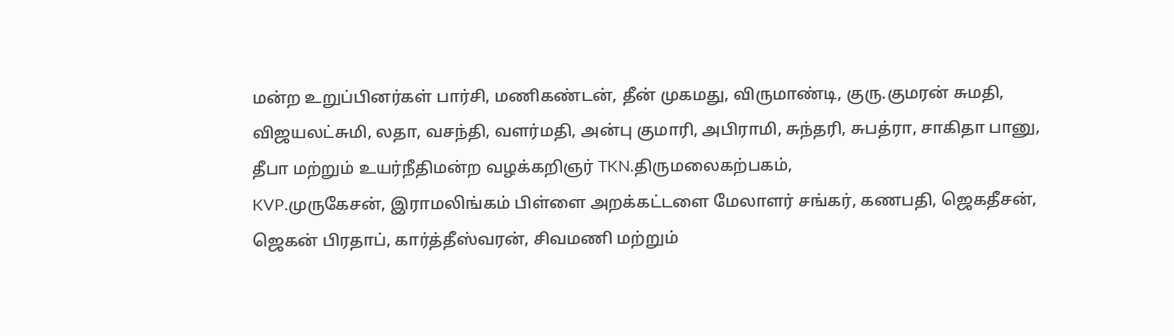மன்ற உறுப்பினர்கள் பார்சி, மணிகண்டன், தீன் முகமது, விருமாண்டி, குரு.குமரன் சுமதி, விஜயலட்சுமி, லதா, வசந்தி, வளர்மதி, அன்பு குமாரி, அபிராமி, சுந்தரி, சுபத்ரா, சாகிதா பானு, தீபா மற்றும் உயர்நீதிமன்ற வழக்கறிஞர் TKN.திருமலைகற்பகம்,
KVP.முருகேசன், இராமலிங்கம் பிள்ளை அறக்கட்டளை மேலாளர் சங்கர், கணபதி, ஜெகதீசன், ஜெகன் பிரதாப், கார்த்தீஸ்வரன், சிவமணி மற்றும்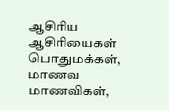ஆசிரிய ஆசிரியைகள் பொதுமக்கள், மாணவ மாணவிகள்,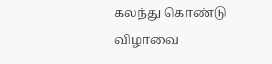கலந்து கொண்டு விழாவை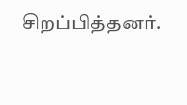சிறப்பித்தனர்.